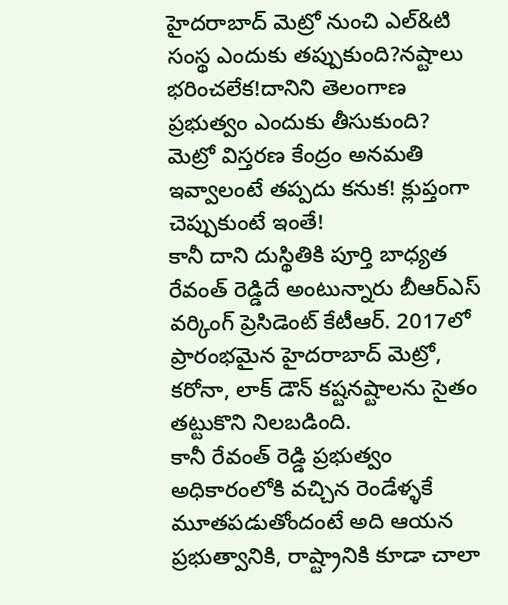హైదరాబాద్ మెట్రో నుంచి ఎల్&టి సంస్థ ఎందుకు తప్పుకుంది?నష్టాలు భరించలేక!దానిని తెలంగాణ ప్రభుత్వం ఎందుకు తీసుకుంది? మెట్రో విస్తరణ కేంద్రం అనమతి ఇవ్వాలంటే తప్పదు కనుక! క్లుప్తంగా చెప్పుకుంటే ఇంతే!
కానీ దాని దుస్థితికి పూర్తి బాధ్యత రేవంత్ రెడ్డిదే అంటున్నారు బీఆర్ఎస్ వర్కింగ్ ప్రెసిడెంట్ కేటీఆర్. 2017లో ప్రారంభమైన హైదరాబాద్ మెట్రో, కరోనా, లాక్ డౌన్ కష్టనష్టాలను సైతం తట్టుకొని నిలబడింది.
కానీ రేవంత్ రెడ్డి ప్రభుత్వం అధికారంలోకి వచ్చిన రెండేళ్ళకే మూతపడుతోందంటే అది ఆయన ప్రభుత్వానికి, రాష్ట్రానికి కూడా చాలా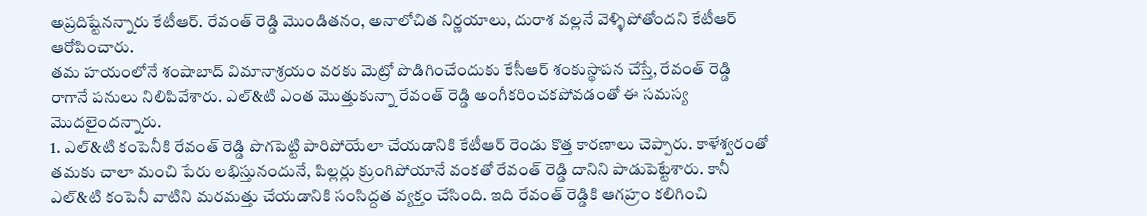అప్రదిష్టేనన్నారు కేటీఆర్. రేవంత్ రెడ్డి మొండితనం, అనాలోచిత నిర్ణయాలు, దురాశ వల్లనే వెళ్ళిపోతోందని కేటీఆర్ ఆరోపించారు.
తమ హయంలోనే శంషాబాద్ విమానాశ్రయం వరకు మెట్రో పొడిగించేందుకు కేసీఆర్ శంకుస్థాపన చేస్తే, రేవంత్ రెడ్డి రాగానే పనులు నిలిపివేశారు. ఎల్&టి ఎంత మొత్తుకున్నా రేవంత్ రెడ్డి అంగీకరించకపోవడంతో ఈ సమస్య మొదలైందన్నారు.
1. ఎల్&టి కంపెనీకి రేవంత్ రెడ్డి పొగపెట్టి పారిపోయేలా చేయడానికి కేటీఆర్ రెండు కొత్త కారణాలు చెప్పారు. కాళేశ్వరంతో తమకు చాలా మంచి పేరు లభిస్తునందునే, పిల్లర్లు క్రుంగిపోయానే వంకతో రేవంత్ రెడ్డి దానిని పాడుపెట్టేశారు. కానీ ఎల్&టి కంపెనీ వాటిని మరమత్తు చేయడానికి సంసిద్దత వ్యక్తం చేసింది. ఇది రేవంత్ రెడ్డికి ఆగహ్రం కలిగించి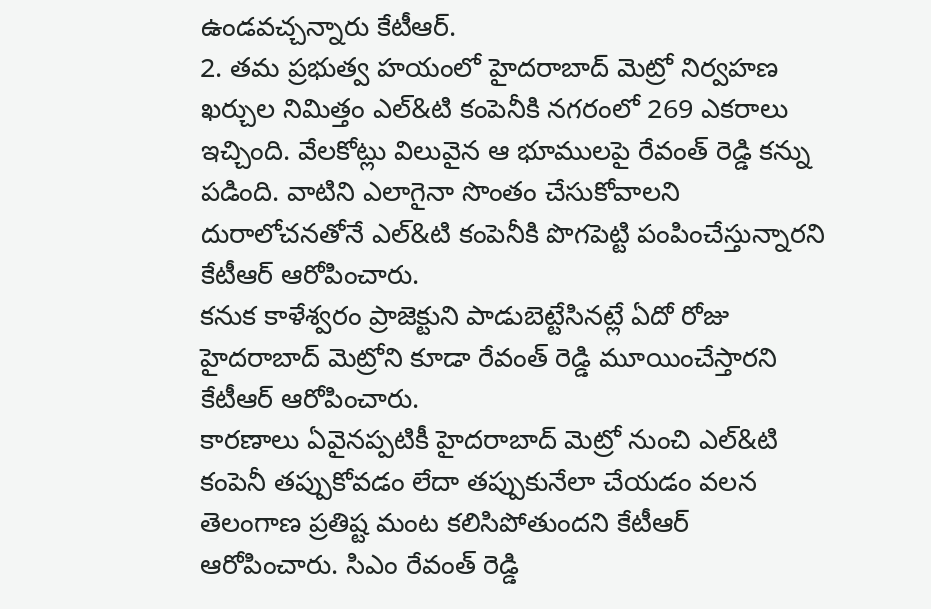ఉండవచ్చన్నారు కేటీఆర్.
2. తమ ప్రభుత్వ హయంలో హైదరాబాద్ మెట్రో నిర్వహణ ఖర్చుల నిమిత్తం ఎల్&టి కంపెనీకి నగరంలో 269 ఎకరాలు ఇచ్చింది. వేలకోట్లు విలువైన ఆ భూములపై రేవంత్ రెడ్డి కన్ను పడింది. వాటిని ఎలాగైనా సొంతం చేసుకోవాలని దురాలోచనతోనే ఎల్&టి కంపెనీకి పొగపెట్టి పంపించేస్తున్నారని కేటీఆర్ ఆరోపించారు.
కనుక కాళేశ్వరం ప్రాజెక్టుని పాడుబెట్టేసినట్లే ఏదో రోజు హైదరాబాద్ మెట్రోని కూడా రేవంత్ రెడ్డి మూయించేస్తారని కేటీఆర్ ఆరోపించారు.
కారణాలు ఏవైనప్పటికీ హైదరాబాద్ మెట్రో నుంచి ఎల్&టి కంపెనీ తప్పుకోవడం లేదా తప్పుకునేలా చేయడం వలన తెలంగాణ ప్రతిష్ట మంట కలిసిపోతుందని కేటీఆర్ ఆరోపించారు. సిఎం రేవంత్ రెడ్డి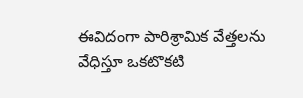ఈవిదంగా పారిశ్రామిక వేత్తలను వేధిస్తూ ఒకటొకటి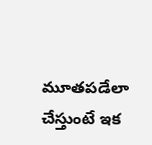మూతపడేలా చేస్తుంటే ఇక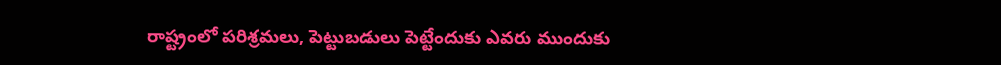రాష్ట్రంలో పరిశ్రమలు, పెట్టుబడులు పెట్టేందుకు ఎవరు ముందుకు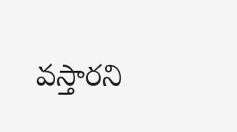వస్తారని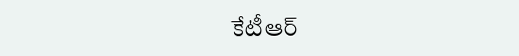కేటీఆర్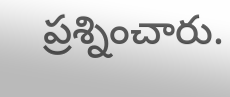ప్రశ్నించారు.